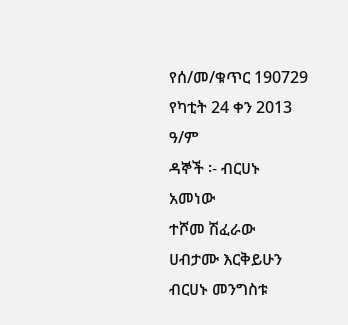የሰ/መ/ቁጥር 190729
የካቲት 24 ቀን 2013 ዓ/ም
ዳኞች ፡- ብርሀኑ አመነው
ተሾመ ሽፈራው
ሀብታሙ እርቅይሁን
ብርሀኑ መንግስቱ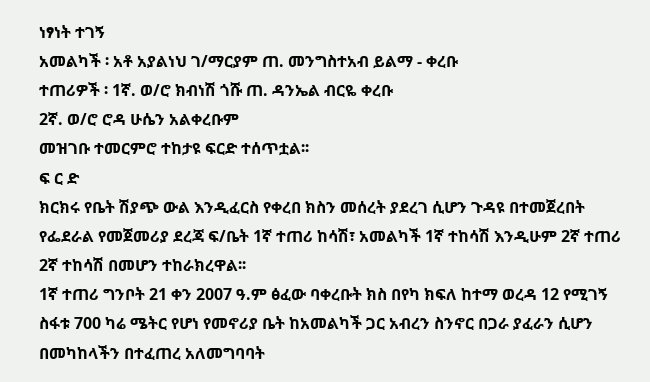ነፃነት ተገኝ
አመልካች ፡ አቶ አያልነህ ገ/ማርያም ጠ. መንግስተአብ ይልማ - ቀረቡ
ተጠሪዎች ፡ 1ኛ. ወ/ሮ ክብነሽ ጎሹ ጠ. ዳንኤል ብርዬ ቀረቡ
2ኛ. ወ/ሮ ሮዳ ሁሴን አልቀረቡም
መዝገቡ ተመርምሮ ተከታዩ ፍርድ ተሰጥቷል፡፡
ፍ ር ድ
ክርክሩ የቤት ሽያጭ ውል እንዲፈርስ የቀረበ ክስን መሰረት ያደረገ ሲሆን ጉዳዩ በተመጀረበት የፌደራል የመጀመሪያ ደረጃ ፍ/ቤት 1ኛ ተጠሪ ከሳሽ፣ አመልካች 1ኛ ተከሳሽ እንዲሁም 2ኛ ተጠሪ 2ኛ ተከሳሽ በመሆን ተከራክረዋል፡፡
1ኛ ተጠሪ ግንቦት 21 ቀን 2007 ዓ.ም ፅፈው ባቀረቡት ክስ በየካ ክፍለ ከተማ ወረዳ 12 የሚገኝ ስፋቱ 700 ካሬ ሜትር የሆነ የመኖሪያ ቤት ከአመልካች ጋር አብረን ስንኖር በጋራ ያፈራን ሲሆን በመካከላችን በተፈጠረ አለመግባባት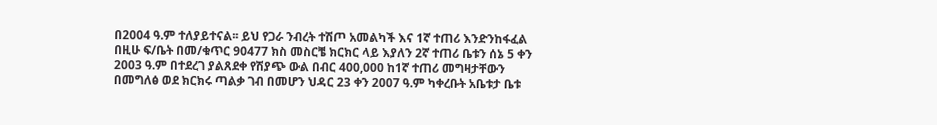በ2004 ዓ.ም ተለያይተናል፡፡ ይህ የጋራ ንብረት ተሽጦ አመልካች እና 1ኛ ተጠሪ እንድንከፋፈል በዚሁ ፍ/ቤት በመ/ቁጥር 90477 ክስ መስርቼ ክርክር ላይ እያለን 2ኛ ተጠሪ ቤቱን ሰኔ 5 ቀን 2003 ዓ.ም በተደረገ ያልጸደቀ የሽያጭ ውል በብር 400,000 ከ1ኛ ተጠሪ መግዛታቸውን በመግለፅ ወደ ክርክሩ ጣልቃ ገብ በመሆን ህዳር 23 ቀን 2007 ዓ.ም ካቀረቡት አቤቱታ ቤቱ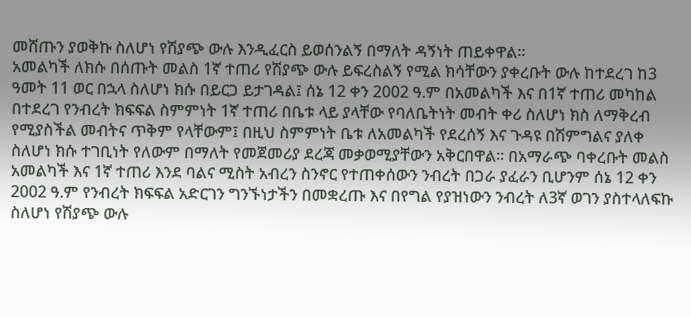መሸጡን ያወቅኩ ስለሆነ የሽያጭ ውሉ እንዲፈርስ ይወሰንልኝ በማለት ዳኝነት ጠይቀዋል፡፡
አመልካች ለክሱ በሰጡት መልስ 1ኛ ተጠሪ የሽያጭ ውሉ ይፍረስልኝ የሚል ክሳቸውን ያቀረቡት ውሉ ከተደረገ ከ3 ዓመት 11 ወር በኋላ ስለሆነ ክሱ በይርጋ ይታገዳል፤ ሰኔ 12 ቀን 2002 ዓ.ም በአመልካች እና በ1ኛ ተጠሪ መካከል በተደረገ የንብረት ክፍፍል ስምምነት 1ኛ ተጠሪ በቤቱ ላይ ያላቸው የባለቤትነት መብት ቀሪ ስለሆነ ክስ ለማቅረብ የሚያስችል መብትና ጥቅም የላቸውም፤ በዚህ ስምምነት ቤቱ ለአመልካች የደረሰኝ እና ጉዳዩ በሽምግልና ያለቀ ስለሆነ ክሱ ተገቢነት የለውም በማለት የመጀመሪያ ደረጃ መቃወሚያቸውን አቅርበዋል፡፡ በአማራጭ ባቀረቡት መልስ አመልካች እና 1ኛ ተጠሪ እንደ ባልና ሚስት አብረን ስንኖር የተጠቀሰውን ንብረት በጋራ ያፈራን ቢሆንም ሰኔ 12 ቀን 2002 ዓ.ም የንብረት ክፍፍል አድርገን ግንኙነታችን በመቋረጡ እና በየግል የያዝነውን ንብረት ለ3ኛ ወገን ያስተላለፍኩ ስለሆነ የሽያጭ ውሉ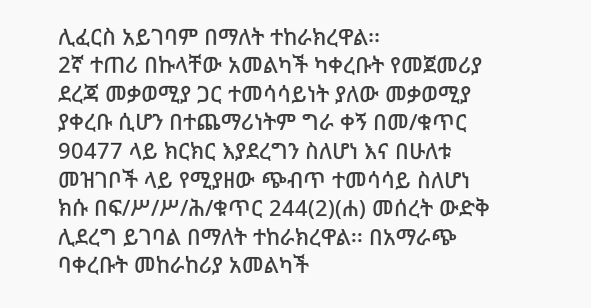ሊፈርስ አይገባም በማለት ተከራክረዋል፡፡
2ኛ ተጠሪ በኩላቸው አመልካች ካቀረቡት የመጀመሪያ ደረጃ መቃወሚያ ጋር ተመሳሳይነት ያለው መቃወሚያ ያቀረቡ ሲሆን በተጨማሪነትም ግራ ቀኝ በመ/ቁጥር 90477 ላይ ክርክር እያደረግን ስለሆነ እና በሁለቱ መዝገቦች ላይ የሚያዘው ጭብጥ ተመሳሳይ ስለሆነ ክሱ በፍ/ሥ/ሥ/ሕ/ቁጥር 244(2)(ሐ) መሰረት ውድቅ ሊደረግ ይገባል በማለት ተከራክረዋል፡፡ በአማራጭ ባቀረቡት መከራከሪያ አመልካች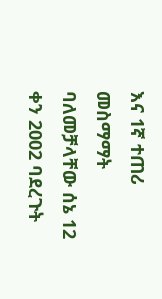እና 1ኛ ተጠሪ መስማማት ባለመቻላቸው ሰኔ 12 ቀን 2002 ባደረጉት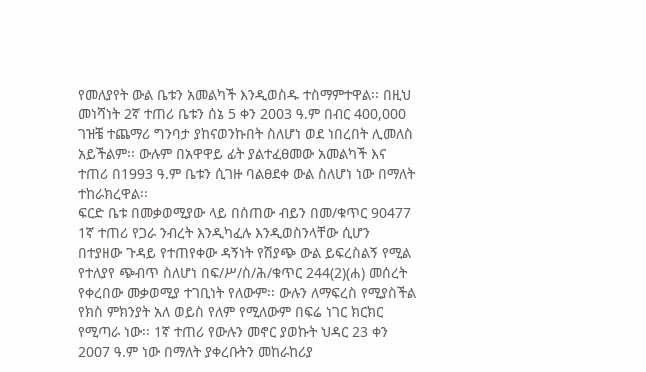የመለያየት ውል ቤቱን አመልካች እንዲወስዱ ተስማምተዋል፡፡ በዚህ መነሻነት 2ኛ ተጠሪ ቤቱን ሰኔ 5 ቀን 2003 ዓ.ም በብር 400,000 ገዝቼ ተጨማሪ ግንባታ ያከናወንኩበት ስለሆነ ወደ ነበረበት ሊመለስ አይችልም፡፡ ውሉም በአዋዋይ ፊት ያልተፈፀመው አመልካች እና ተጠሪ በ1993 ዓ.ም ቤቱን ሲገዙ ባልፀደቀ ውል ስለሆነ ነው በማለት ተከራክረዋል፡፡
ፍርድ ቤቱ በመቃወሚያው ላይ በሰጠው ብይን በመ/ቁጥር 90477 1ኛ ተጠሪ የጋራ ንብረት እንዲካፈሉ እንዲወስንላቸው ሲሆን በተያዘው ጉዳይ የተጠየቀው ዳኝነት የሽያጭ ውል ይፍረስልኝ የሚል የተለያየ ጭብጥ ስለሆነ በፍ/ሥ/ስ/ሕ/ቁጥር 244(2)(ሐ) መሰረት የቀረበው መቃወሚያ ተገቢነት የለውም፡፡ ውሉን ለማፍረስ የሚያስችል የክስ ምክንያት አለ ወይስ የለም የሚለውም በፍሬ ነገር ክርክር የሚጣራ ነው፡፡ 1ኛ ተጠሪ የውሉን መኖር ያወኩት ህዳር 23 ቀን 2007 ዓ.ም ነው በማለት ያቀረቡትን መከራከሪያ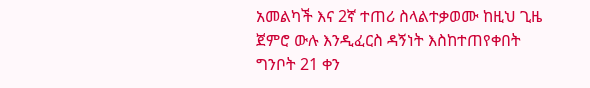አመልካች እና 2ኛ ተጠሪ ስላልተቃወሙ ከዚህ ጊዜ ጀምሮ ውሉ እንዲፈርስ ዳኝነት እስከተጠየቀበት ግንቦት 21 ቀን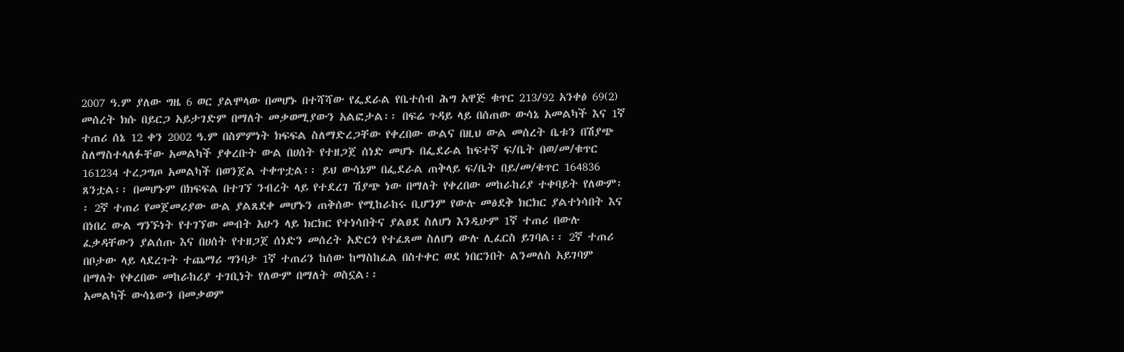2007 ዓ.ም ያለው ግዜ 6 ወር ያልሞላው በመሆኑ በተሻሻው የፌደራል የቤተሰብ ሕግ አዋጅ ቁጥር 213/92 አንቀፅ 69(2) መሰረት ክሱ በይርጋ አይታገድም በማለት መቃወሚያውን አልፎታል፡፡ በፍሬ ጉዳይ ላይ በሰጠው ውሳኔ አመልካች እና 1ኛ ተጠሪ ሰኔ 12 ቀን 2002 ዓ.ም በስምምነት ክፍፍል ስለማድረጋቸው የቀረበው ውልና በዚህ ውል መሰረት ቤቱን በሽያጭ ስለማስተላለፉቸው አመልካች ያቀረቡት ውል በሀሰት የተዘጋጀ ሰነድ መሆኑ በፌደራል ከፍተኛ ፍ/ቤት በወ/መ/ቁጥር 161234 ተረጋግጦ አመልካች በወንጀል ተቀጥቷል፡፡ ይህ ውሳኔም በፌደራል ጠቅላይ ፍ/ቤት በይ/መ/ቁጥር 164836 ጸንቷል፡፡ በመሆኑም በክፍፍል በተገኘ ንብረት ላይ የተደረገ ሽያጭ ነው በማለት የቀረበው መከራከሪያ ተቀባይት የለውም፡፡ 2ኛ ተጠሪ የመጀመሪያው ውል ያልጸደቀ መሆኑን ጠቅሰው የሚከራከሩ ቢሆንም የውሉ መፅደቅ ክርክር ያልተነሳበት እና በነበረ ውል ግንኙነት የተገኘው መብት አሁን ላይ ክርክር የተነሳበትና ያልፀደ ስለሆነ እንዲሁም 1ኛ ተጠሪ በውሉ ፈቃዳቸውን ያልሰጡ እና በሀሰት የተዘጋጀ ሰነድን መሰረት አድርጎ የተፈጸመ ስለሆነ ውሉ ሊፈርስ ይገባል፡፡ 2ኛ ተጠሪ በቦታው ላይ ላደረጉት ተጨማሪ ግንባታ 1ኛ ተጠሪን ከሰው ከማስከፈል በስተቀር ወደ ነበርንበት ልንመለስ አይገባም በማለት የቀረበው መከራከሪያ ተገቢነት የለውም በማለት ወስኗል፡፡
አመልካች ውሳኔውን በመቃወም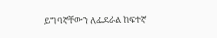ይግባኛቸውን ለፌደራል ከፍተኛ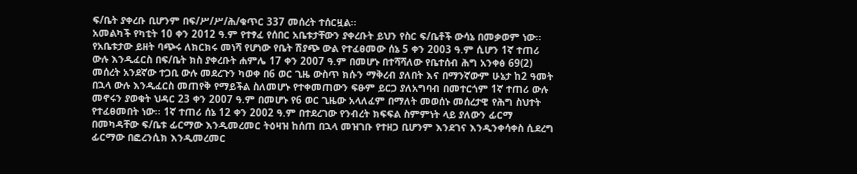ፍ/ቤት ያቀረቡ ቢሆንም በፍ/ሥ/ሥ/ሕ/ቁጥር 337 መሰረት ተሰርዟል፡፡
አመልካች የካቲት 10 ቀን 2012 ዓ.ም የተፃፈ የሰበር አቤቱታቸውን ያቀረቡት ይህን የስር ፍ/ቤቶች ውሳኔ በመቃወም ነው፡፡ የአቤቱታው ይዘት ባጭሩ ለክርክሩ መነሻ የሆነው የቤት ሽያጭ ውል የተፈፀመው ሰኔ 5 ቀን 2003 ዓ.ም ሲሆን 1ኛ ተጠሪ ውሉ እንዲፈርስ በፍ/ቤት ክስ ያቀረቡት ሐምሌ 17 ቀን 2007 ዓ.ም በመሆኑ በተሻሻለው የቤተሰብ ሕግ አንቀፅ 69(2) መሰረት አንደኛው ተጋቢ ውሉ መደረጉን ካወቀ በ6 ወር ጊዜ ውስጥ ክሱን ማቅረብ ያለበት እና በማንኛውም ሁኔታ ከ2 ዓመት በኋላ ውሉ እንዲፈርስ መጠየቅ የማይችል ስለመሆኑ የተቀመጠውን ፍፁም ይርጋ ያለአግባብ በመተርጎም 1ኛ ተጠሪ ውሉ መኖሩን ያወቁት ህዳር 23 ቀን 2007 ዓ.ም በመሆኑ የ6 ወር ጊዜው አላለፈም በማለት መወሰኑ መሰረታዊ የሕግ ስህተት የተፈፀመበት ነው፡፡ 1ኛ ተጠሪ ሰኔ 12 ቀን 2002 ዓ.ም በተደረገው የንብረት ክፍፍል ስምምነት ላይ ያለውን ፊርማ በመካዳቸው ፍ/ቤቱ ፊርማው እንዲመረመር ትዕዛዝ ከሰጠ በኋላ መዝገቡ የተዘጋ ቢሆንም እንደገና እንዲንቀሳቀስ ሲደረግ ፊርማው በፎረንሲክ እንዲመረመር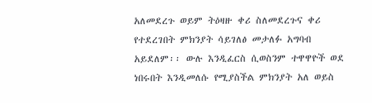አለመደረጉ ወይም ትዕዛዙ ቀሪ ስለመደረጉና ቀሪ የተደረገበት ምክንያት ሳይገለፅ መታለፉ አግባብ አይደለም፡፡ ውሉ እንዲፈርስ ሲወስንም ተዋዋዮች ወደ ነበሩበት እንዲመለሱ የሚያስችል ምክንያት አለ ወይስ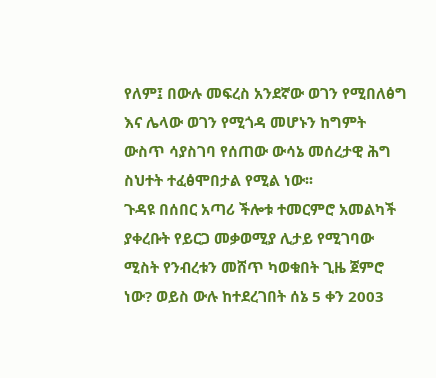የለም፤ በውሉ መፍረስ አንደኛው ወገን የሚበለፅግ እና ሌላው ወገን የሚጎዳ መሆኑን ከግምት ውስጥ ሳያስገባ የሰጠው ውሳኔ መሰረታዊ ሕግ ስህተት ተፈፅሞበታል የሚል ነው፡፡
ጉዳዩ በሰበር አጣሪ ችሎቱ ተመርምሮ አመልካች ያቀረቡት የይርጋ መቃወሚያ ሊታይ የሚገባው ሚስት የንብረቱን መሸጥ ካወቁበት ጊዜ ጀምሮ ነው? ወይስ ውሉ ከተደረገበት ሰኔ 5 ቀን 2003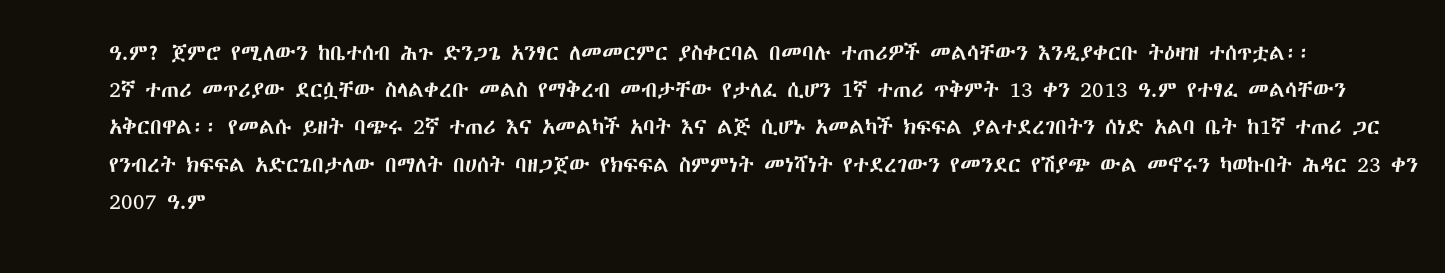ዓ.ም? ጀምሮ የሚለውን ከቤተሰብ ሕጉ ድንጋጌ አንፃር ለመመርምር ያስቀርባል በመባሉ ተጠሪዎች መልሳቸውን እንዲያቀርቡ ትዕዛዝ ተሰጥቷል፡፡
2ኛ ተጠሪ መጥሪያው ደርሷቸው ስላልቀረቡ መልስ የማቅረብ መብታቸው የታለፈ ሲሆን 1ኛ ተጠሪ ጥቅምት 13 ቀን 2013 ዓ.ም የተፃፈ መልሳቸውን አቅርበዋል፡፡ የመልሱ ይዘት ባጭሩ 2ኛ ተጠሪ እና አመልካች አባት እና ልጅ ሲሆኑ አመልካች ክፍፍል ያልተደረገበትን ሰነድ አልባ ቤት ከ1ኛ ተጠሪ ጋር የንብረት ክፍፍል አድርጌበታለው በማለት በሀሰት ባዘጋጀው የክፍፍል ስምምነት መነሻነት የተደረገውን የመንደር የሽያጭ ውል መኖሩን ካወኩበት ሕዳር 23 ቀን 2007 ዓ.ም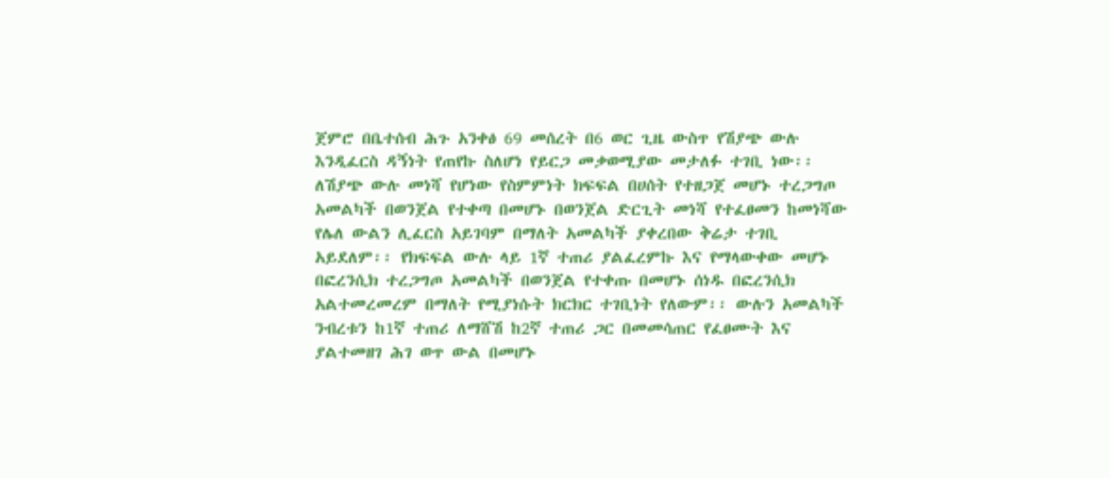ጀምሮ በቤተሰብ ሕጉ አንቀፅ 69 መሰረት በ6 ወር ጊዜ ውስጥ የሽያጭ ውሉ እንዲፈርስ ዳኝነት የጠየኩ ስለሆነ የይርጋ መቃወሚያው መታለፉ ተገቢ ነው፡፡ ለሽያጭ ውሉ መነሻ የሆነው የስምምነት ክፍፍል በሀሰት የተዘጋጀ መሆኑ ተረጋግጦ አመልካች በወንጀል የተቀጣ በመሆኑ በወንጀል ድርጊት መነሻ የተፈፀመን ከመነሻው የሌለ ውልን ሊፈርስ አይገባም በማለት አመልካች ያቀረበው ቅሬታ ተገቢ አይደለም፡፡ የክፍፍል ውሉ ላይ 1ኛ ተጠሪ ያልፈረምኩ እና የማላውቀው መሆኑ በፎረንሲክ ተረጋግጦ አመልካች በወንጀል የተቀጡ በመሆኑ ሰነዱ በፎረንሲክ አልተመረመረም በማለት የሚያነሱት ክርክር ተገቢነት የለውም፡፡ ውሉን አመልካች ንብረቱን ከ1ኛ ተጠሪ ለማሸሽ ከ2ኛ ተጠሪ ጋር በመመሳጠር የፈፀሙት እና ያልተመዘገ ሕገ ወጥ ውል በመሆኑ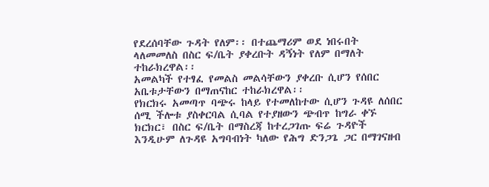የደረሰባቸው ጉዳት የለም፡፡ በተጨማሪም ወደ ነበሩበት ላለመመለስ በስር ፍ/ቤት ያቀረቡት ዳኝነት የለም በማለት ተከራክረዋል፡፡
አመልካች የተፃፈ የመልስ መልሳቸውን ያቀረቡ ሲሆን የሰበር አቤቱታቸውን በማጠናከር ተከራክረዋል፡፡
የክርክሩ አመጣጥ ባጭሩ ከላይ የተመለከተው ሲሆን ጉዳዩ ለሰበር ሰሚ ችሎቱ ያስቀርባል ሲባል የተያዘውን ጭብጥ ከግራ ቀኙ ክርክር፣ በስር ፍ/ቤት በማስረጃ ከተረጋገጡ ፍሬ ጉዳዮች እንዲሁም ለጉዳዩ አግባብነት ካለው የሕግ ድንጋጌ ጋር በማገናዘብ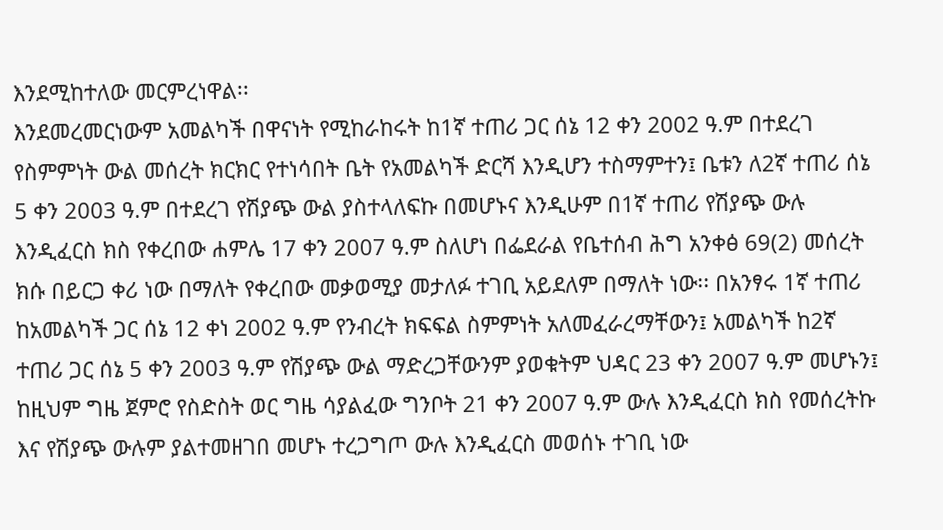እንደሚከተለው መርምረነዋል፡፡
እንደመረመርነውም አመልካች በዋናነት የሚከራከሩት ከ1ኛ ተጠሪ ጋር ሰኔ 12 ቀን 2002 ዓ.ም በተደረገ የስምምነት ውል መሰረት ክርክር የተነሳበት ቤት የአመልካች ድርሻ እንዲሆን ተስማምተን፤ ቤቱን ለ2ኛ ተጠሪ ሰኔ 5 ቀን 2003 ዓ.ም በተደረገ የሽያጭ ውል ያስተላለፍኩ በመሆኑና እንዲሁም በ1ኛ ተጠሪ የሽያጭ ውሉ እንዲፈርስ ክስ የቀረበው ሐምሌ 17 ቀን 2007 ዓ.ም ስለሆነ በፌደራል የቤተሰብ ሕግ አንቀፅ 69(2) መሰረት ክሱ በይርጋ ቀሪ ነው በማለት የቀረበው መቃወሚያ መታለፉ ተገቢ አይደለም በማለት ነው፡፡ በአንፃሩ 1ኛ ተጠሪ ከአመልካች ጋር ሰኔ 12 ቀነ 2002 ዓ.ም የንብረት ክፍፍል ስምምነት አለመፈራረማቸውን፤ አመልካች ከ2ኛ ተጠሪ ጋር ሰኔ 5 ቀን 2003 ዓ.ም የሽያጭ ውል ማድረጋቸውንም ያወቁትም ህዳር 23 ቀን 2007 ዓ.ም መሆኑን፤ ከዚህም ግዜ ጀምሮ የስድስት ወር ግዜ ሳያልፈው ግንቦት 21 ቀን 2007 ዓ.ም ውሉ እንዲፈርስ ክስ የመሰረትኩ እና የሽያጭ ውሉም ያልተመዘገበ መሆኑ ተረጋግጦ ውሉ እንዲፈርስ መወሰኑ ተገቢ ነው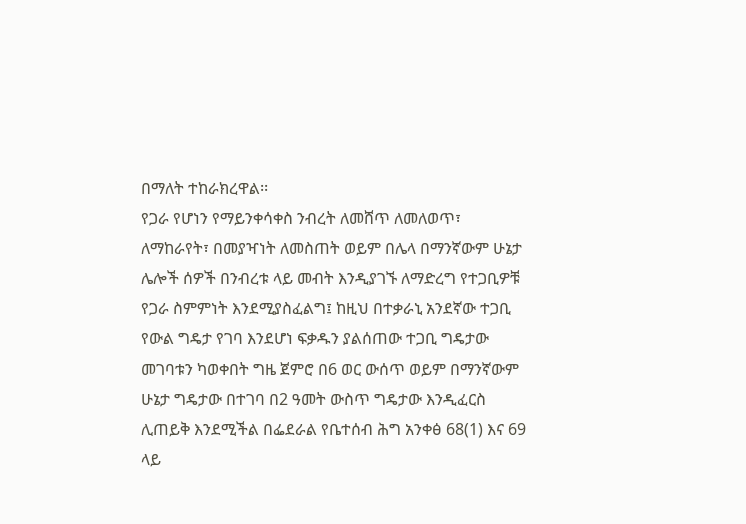በማለት ተከራክረዋል፡፡
የጋራ የሆነን የማይንቀሳቀስ ንብረት ለመሸጥ ለመለወጥ፣ ለማከራየት፣ በመያዣነት ለመስጠት ወይም በሌላ በማንኛውም ሁኔታ ሌሎች ሰዎች በንብረቱ ላይ መብት እንዲያገኙ ለማድረግ የተጋቢዎቹ የጋራ ስምምነት እንደሚያስፈልግ፤ ከዚህ በተቃራኒ አንደኛው ተጋቢ የውል ግዴታ የገባ እንደሆነ ፍቃዱን ያልሰጠው ተጋቢ ግዴታው መገባቱን ካወቀበት ግዜ ጀምሮ በ6 ወር ውሰጥ ወይም በማንኛውም ሁኔታ ግዴታው በተገባ በ2 ዓመት ውስጥ ግዴታው እንዲፈርስ ሊጠይቅ እንደሚችል በፌደራል የቤተሰብ ሕግ አንቀፅ 68(1) እና 69 ላይ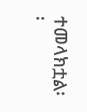ተመላክቷል፡፡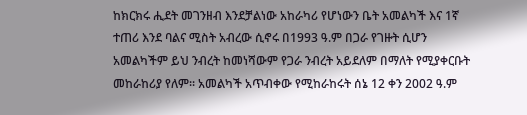ከክርክሩ ሒደት መገንዘብ እንደቻልነው አከራካሪ የሆነውን ቤት አመልካች እና 1ኛ ተጠሪ እንደ ባልና ሚስት አብረው ሲኖሩ በ1993 ዓ.ም በጋራ የገዙት ሲሆን አመልካችም ይህ ንብረት ከመነሻውም የጋራ ንብረት አይደለም በማለት የሚያቀርቡት መከራከሪያ የለም፡፡ አመልካች አጥብቀው የሚከራከሩት ሰኔ 12 ቀን 2002 ዓ.ም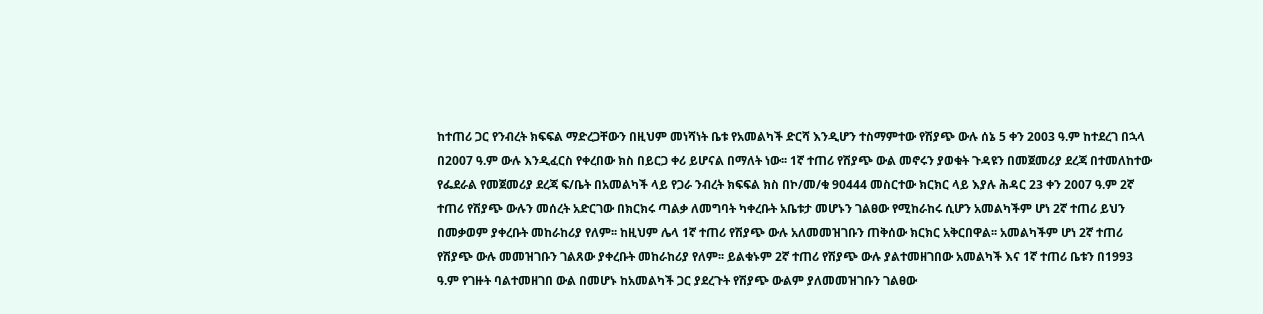ከተጠሪ ጋር የንብረት ክፍፍል ማድረጋቸውን በዚህም መነሻነት ቤቱ የአመልካች ድርሻ እንዲሆን ተስማምተው የሽያጭ ውሉ ሰኔ 5 ቀን 2003 ዓ.ም ከተደረገ በኋላ በ2007 ዓ.ም ውሉ እንዲፈርስ የቀረበው ክስ በይርጋ ቀሪ ይሆናል በማለት ነው፡፡ 1ኛ ተጠሪ የሽያጭ ውል መኖሩን ያወቁት ጉዳዩን በመጀመሪያ ደረጃ በተመለከተው የፌደራል የመጀመሪያ ደረጃ ፍ/ቤት በአመልካች ላይ የጋራ ንብረት ክፍፍል ክስ በኮ/መ/ቁ 90444 መስርተው ክርክር ላይ እያሉ ሕዳር 23 ቀን 2007 ዓ.ም 2ኛ ተጠሪ የሽያጭ ውሉን መሰረት አድርገው በክርክሩ ጣልቃ ለመግባት ካቀረቡት አቤቱታ መሆኑን ገልፀው የሚከራከሩ ሲሆን አመልካችም ሆነ 2ኛ ተጠሪ ይህን በመቃወም ያቀረቡት መከራከሪያ የለም፡፡ ከዚህም ሌላ 1ኛ ተጠሪ የሽያጭ ውሉ አለመመዝገቡን ጠቅሰው ክርክር አቅርበዋል፡፡ አመልካችም ሆነ 2ኛ ተጠሪ የሽያጭ ውሉ መመዝገቡን ገልጸው ያቀረቡት መከራከሪያ የለም፡፡ ይልቁኑም 2ኛ ተጠሪ የሽያጭ ውሉ ያልተመዘገበው አመልካች እና 1ኛ ተጠሪ ቤቱን በ1993 ዓ.ም የገዙት ባልተመዘገበ ውል በመሆኑ ከአመልካች ጋር ያደረጉት የሽያጭ ውልም ያለመመዝገቡን ገልፀው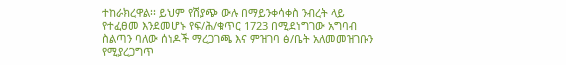ተከራክረዋል፡፡ ይህም የሽያጭ ውሉ በማይንቀሳቀስ ንብረት ላይ የተፈፀመ እንደመሆኑ የፍ/ሕ/ቁጥር 1723 በሚደነግገው አግባብ ስልጣን ባለው ሰነዶች ማረጋገጫ እና ምዝገባ ፅ/ቤት አለመመዝገቡን የሚያረጋግጥ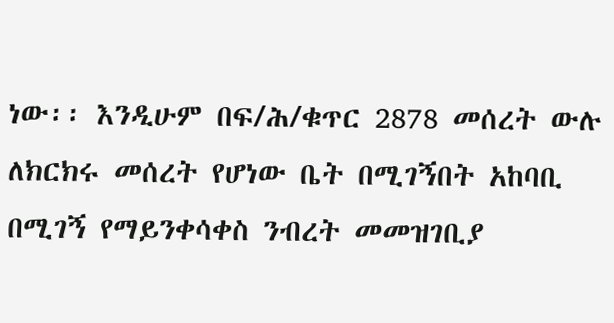ነው፡፡ እንዲሁም በፍ/ሕ/ቁጥር 2878 መሰረት ውሉ ለክርክሩ መሰረት የሆነው ቤት በሚገኝበት አከባቢ በሚገኝ የማይንቀሳቀስ ንብረት መመዝገቢያ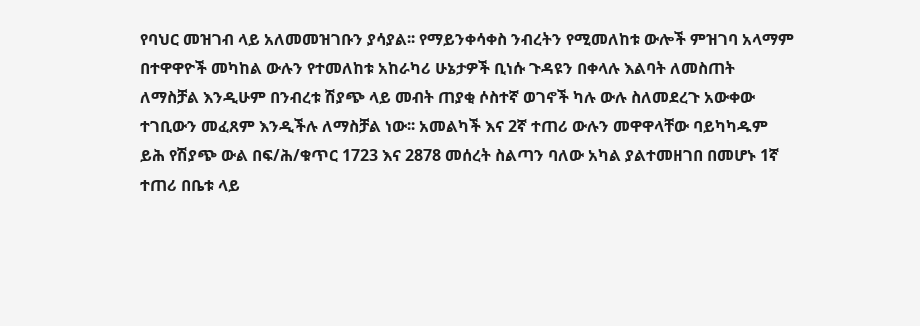የባህር መዝገብ ላይ አለመመዝገቡን ያሳያል፡፡ የማይንቀሳቀስ ንብረትን የሚመለከቱ ውሎች ምዝገባ አላማም በተዋዋዮች መካከል ውሉን የተመለከቱ አከራካሪ ሁኔታዎች ቢነሱ ጉዳዩን በቀላሉ እልባት ለመስጠት ለማስቻል እንዲሁም በንብረቱ ሽያጭ ላይ መብት ጠያቂ ሶስተኛ ወገኖች ካሉ ውሉ ስለመደረጉ አውቀው ተገቢውን መፈጸም እንዲችሉ ለማስቻል ነው፡፡ አመልካች እና 2ኛ ተጠሪ ውሉን መዋዋላቸው ባይካካዱም ይሕ የሽያጭ ውል በፍ/ሕ/ቁጥር 1723 እና 2878 መሰረት ስልጣን ባለው አካል ያልተመዘገበ በመሆኑ 1ኛ ተጠሪ በቤቱ ላይ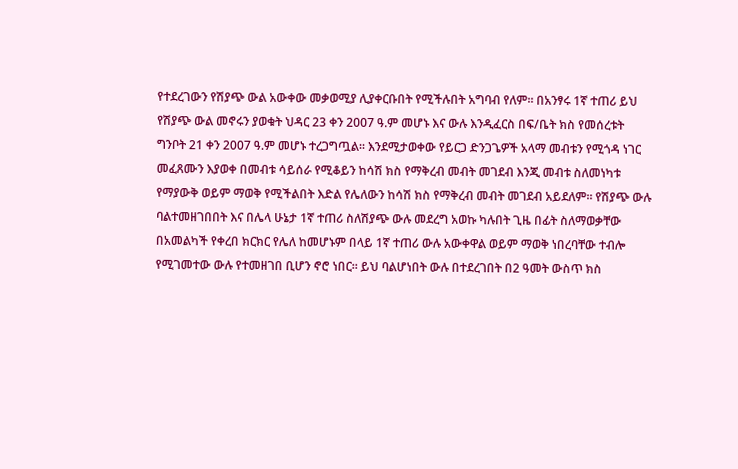የተደረገውን የሽያጭ ውል አውቀው መቃወሚያ ሊያቀርቡበት የሚችሉበት አግባብ የለም፡፡ በአንፃሩ 1ኛ ተጠሪ ይህ የሽያጭ ውል መኖሩን ያወቁት ህዳር 23 ቀን 2007 ዓ.ም መሆኑ እና ውሉ እንዲፈርስ በፍ/ቤት ክስ የመሰረቱት ግንቦት 21 ቀን 2007 ዓ.ም መሆኑ ተረጋግጧል፡፡ እንደሚታወቀው የይርጋ ድንጋጌዎች አላማ መብቱን የሚጎዳ ነገር መፈጸሙን እያወቀ በመብቱ ሳይሰራ የሚቆይን ከሳሽ ክስ የማቅረብ መብት መገደብ እንጂ መብቱ ስለመነካቱ የማያውቅ ወይም ማወቅ የሚችልበት እድል የሌለውን ከሳሽ ክስ የማቅረብ መብት መገደብ አይደለም፡፡ የሽያጭ ውሉ ባልተመዘገበበት እና በሌላ ሁኔታ 1ኛ ተጠሪ ስለሽያጭ ውሉ መደረግ አወኩ ካሉበት ጊዜ በፊት ስለማወቃቸው በአመልካች የቀረበ ክርክር የሌለ ከመሆኑም በላይ 1ኛ ተጠሪ ውሉ አውቀዋል ወይም ማወቅ ነበረባቸው ተብሎ የሚገመተው ውሉ የተመዘገበ ቢሆን ኖሮ ነበር፡፡ ይህ ባልሆነበት ውሉ በተደረገበት በ2 ዓመት ውስጥ ክስ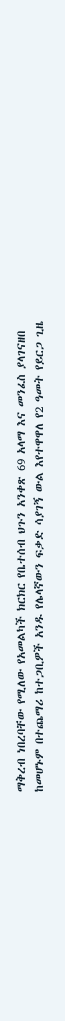ማቅረብ ነበረባቸው የሚለው የአመልካች ክርክር የቤተሰብ ህጉን አንቀጽ 69 አላማ እና መንፈስ ያላገናዘበ ከመሆኑም በተጨማሪ ከተጋቢዎች አንዱ የሌላኛውን ፍቃድ ሳያገኝ ውል እየተዋዋለ የ2 ዓመት የይርጋ ጊዜ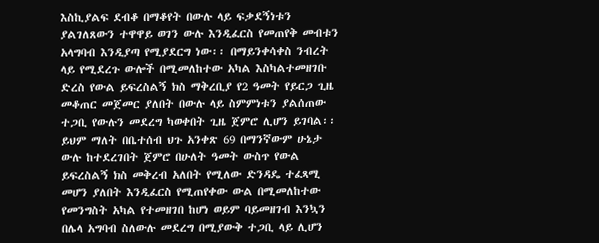እስኪያልፍ ደብቆ በማቆየት በውሉ ላይ ፍቃደኝነቱን ያልገለጸውን ተዋዋይ ወገን ውሉ እንዲፈርስ የመጠየቅ መብቱን አላግባብ እንዲያጣ የሚያደርግ ነው፡፡ በማይንቀሳቀስ ንብረት ላይ የሚደረጉ ውሎች በሚመለከተው አካል እስካልተመዘገቡ ድረስ የውል ይፍረስልኝ ክስ ማቅረቢያ የ2 ዓመት የይርጋ ጊዜ መቆጠር መጀመር ያለበት በውሉ ላይ ስምምነቱን ያልሰጠው ተጋቢ የውሉን መደረግ ካወቀበት ጊዜ ጀምሮ ሊሆን ይገባል፡፡ ይህም ማለት በቤተሰብ ህጉ አንቀጽ 69 በማንኛውም ሁኔታ ውሉ ከተደረገበት ጀምሮ በሁለት ዓመት ውስጥ የውል ይፍረስልኝ ክስ መቅረብ አለበት የሚለው ድንዳዴ ተፈጻሚ መሆን ያለበት እንዲፈርስ የሚጠየቀው ውል በሚመለከተው የመንግስት አካል የተመዘገበ ከሆነ ወይም ባይመዘገብ እንኳን በሌላ አግባብ ስለውሉ መደረግ በሚያውቅ ተጋቢ ላይ ሊሆን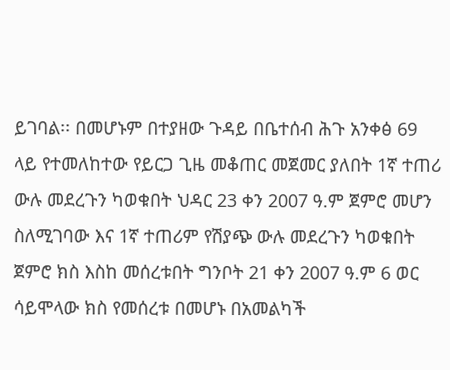ይገባል፡፡ በመሆኑም በተያዘው ጉዳይ በቤተሰብ ሕጉ አንቀፅ 69 ላይ የተመለከተው የይርጋ ጊዜ መቆጠር መጀመር ያለበት 1ኛ ተጠሪ ውሉ መደረጉን ካወቁበት ህዳር 23 ቀን 2007 ዓ.ም ጀምሮ መሆን ስለሚገባው እና 1ኛ ተጠሪም የሽያጭ ውሉ መደረጉን ካወቁበት ጀምሮ ክስ እስከ መሰረቱበት ግንቦት 21 ቀን 2007 ዓ.ም 6 ወር ሳይሞላው ክስ የመሰረቱ በመሆኑ በአመልካች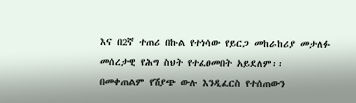እና በ2ኛ ተጠሪ በኩል የተነሳው የይርጋ መከራከሪያ መታለፉ መሰረታዊ የሕግ ስህት የተፈፀመበት አይደለም፡፡
በመቀጠልም የሽያጭ ውሉ እንዲፈርስ የተሰጠውን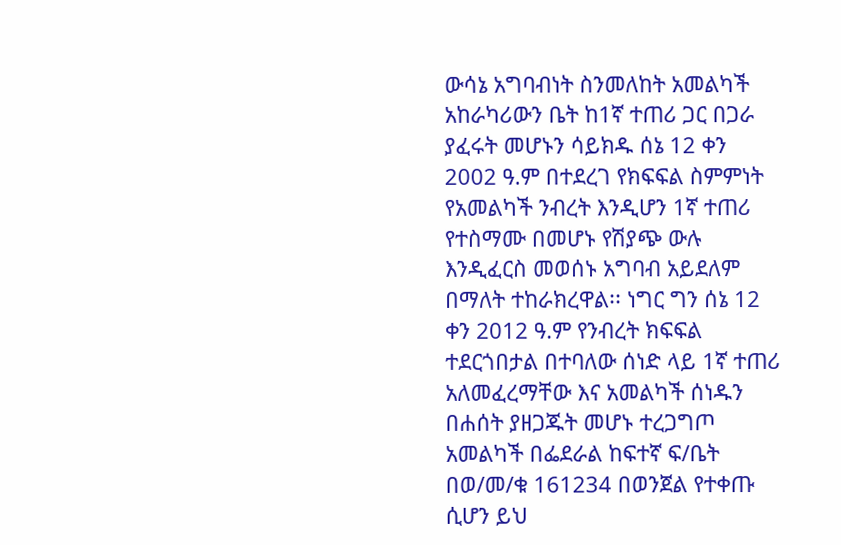ውሳኔ አግባብነት ስንመለከት አመልካች አከራካሪውን ቤት ከ1ኛ ተጠሪ ጋር በጋራ ያፈሩት መሆኑን ሳይክዱ ሰኔ 12 ቀን 2002 ዓ.ም በተደረገ የክፍፍል ስምምነት የአመልካች ንብረት እንዲሆን 1ኛ ተጠሪ የተስማሙ በመሆኑ የሽያጭ ውሉ እንዲፈርስ መወሰኑ አግባብ አይደለም በማለት ተከራክረዋል፡፡ ነግር ግን ሰኔ 12 ቀን 2012 ዓ.ም የንብረት ክፍፍል ተደርጎበታል በተባለው ሰነድ ላይ 1ኛ ተጠሪ አለመፈረማቸው እና አመልካች ሰነዱን በሐሰት ያዘጋጁት መሆኑ ተረጋግጦ አመልካች በፌደራል ከፍተኛ ፍ/ቤት በወ/መ/ቁ 161234 በወንጀል የተቀጡ ሲሆን ይህ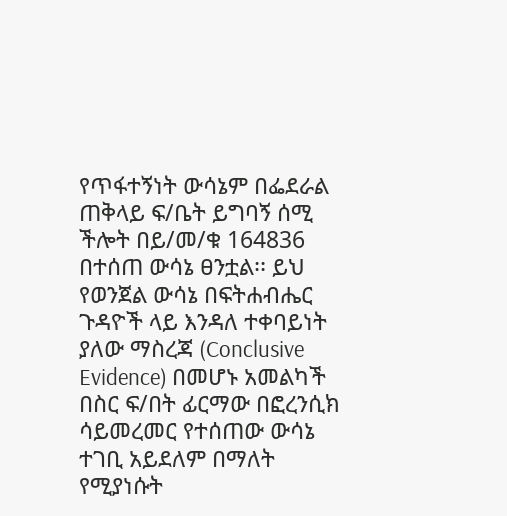የጥፋተኝነት ውሳኔም በፌደራል ጠቅላይ ፍ/ቤት ይግባኝ ሰሚ ችሎት በይ/መ/ቁ 164836 በተሰጠ ውሳኔ ፀንቷል፡፡ ይህ የወንጀል ውሳኔ በፍትሐብሔር ጉዳዮች ላይ እንዳለ ተቀባይነት ያለው ማስረጃ (Conclusive Evidence) በመሆኑ አመልካች በስር ፍ/በት ፊርማው በፎረንሲክ ሳይመረመር የተሰጠው ውሳኔ ተገቢ አይደለም በማለት የሚያነሱት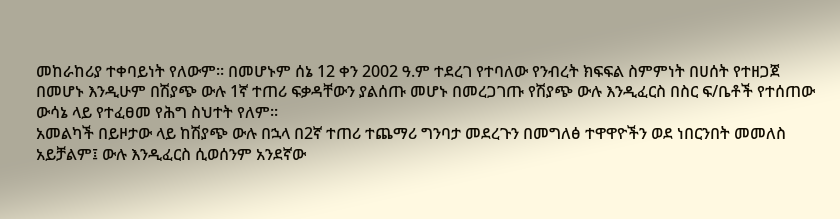መከራከሪያ ተቀባይነት የለውም፡፡ በመሆኑም ሰኔ 12 ቀን 2002 ዓ.ም ተደረገ የተባለው የንብረት ክፍፍል ስምምነት በሀሰት የተዘጋጀ በመሆኑ እንዲሁም በሽያጭ ውሉ 1ኛ ተጠሪ ፍቃዳቸውን ያልሰጡ መሆኑ በመረጋገጡ የሽያጭ ውሉ እንዲፈርስ በስር ፍ/ቤቶች የተሰጠው ውሳኔ ላይ የተፈፀመ የሕግ ስህተት የለም፡፡
አመልካች በይዞታው ላይ ከሽያጭ ውሉ በኋላ በ2ኛ ተጠሪ ተጨማሪ ግንባታ መደረጉን በመግለፅ ተዋዋዮችን ወደ ነበርንበት መመለስ አይቻልም፤ ውሉ እንዲፈርስ ሲወሰንም አንደኛው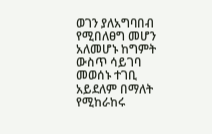ወገን ያለአግባበብ የሚበለፀግ መሆን አለመሆኑ ከግምት ውስጥ ሳይገባ መወሰኑ ተገቢ አይደለም በማለት የሚከራከሩ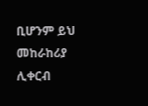ቢሆንም ይህ መከራከሪያ ሊቀርብ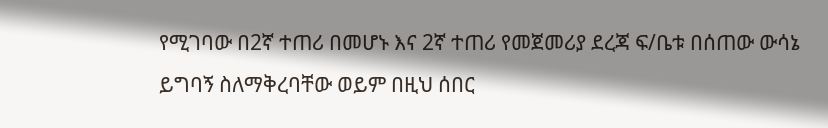የሚገባው በ2ኛ ተጠሪ በመሆኑ እና 2ኛ ተጠሪ የመጀመሪያ ደረጃ ፍ/ቤቱ በሰጠው ውሳኔ ይግባኝ ስለማቅረባቸው ወይም በዚህ ሰበር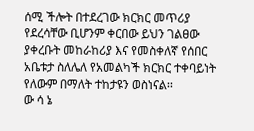ሰሚ ችሎት በተደረገው ክርክር መጥሪያ የደረሳቸው ቢሆንም ቀርበው ይህን ገልፀው ያቀረቡት መከራከሪያ እና የመስቀለኛ የሰበር አቤቱታ ስለሌለ የአመልካች ክርክር ተቀባይነት የለውም በማለት ተከታዩን ወስነናል፡፡
ው ሳ ኔ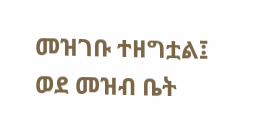መዝገቡ ተዘግቷል፤ ወደ መዝብ ቤት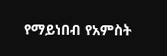የማይነበብ የአምስት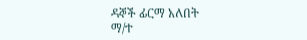ዳኞች ፊርማ አለበት
ማ/ተ